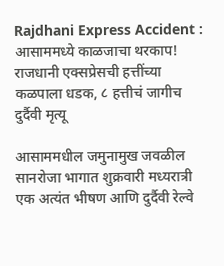Rajdhani Express Accident : आसाममध्ये काळजाचा थरकाप! राजधानी एक्सप्रेसची हत्तींच्या कळपाला धडक, ८ हत्तीचं जागीच दुर्दैवी मृत्यू

आसाममधील जमुनामुख जवळील सानरोजा भागात शुक्रवारी मध्यरात्री एक अत्यंत भीषण आणि दुर्दैवी रेल्वे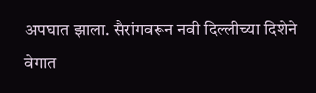अपघात झाला. सैरांगवरून नवी दिल्लीच्या दिशेने वेगात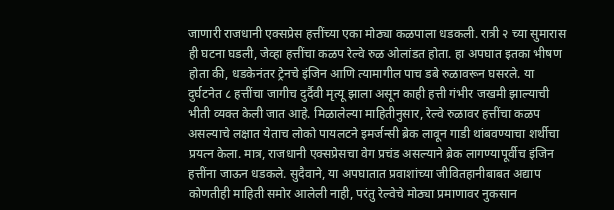जाणारी राजधानी एक्सप्रेस हत्तींच्या एका मोठ्या कळपाला धडकली. रात्री २ च्या सुमारास ही घटना घडली, जेव्हा हत्तींचा कळप रेल्वे रुळ ओलांडत होता. हा अपघात इतका भीषण होता की, धडकेनंतर ट्रेनचे इंजिन आणि त्यामागील पाच डबे रुळावरून घसरले. या दुर्घटनेत ८ हत्तींचा जागीच दुर्दैवी मृत्यू झाला असून काही हत्ती गंभीर जखमी झाल्याची भीती व्यक्त केली जात आहे. मिळालेल्या माहितीनुसार, रेल्वे रुळावर हत्तींचा कळप असल्याचे लक्षात येताच लोको पायलटने इमर्जन्सी ब्रेक लावून गाडी थांबवण्याचा शर्थीचा प्रयत्न केला. मात्र, राजधानी एक्सप्रेसचा वेग प्रचंड असल्याने ब्रेक लागण्यापूर्वीच इंजिन हत्तींना जाऊन धडकले. सुदैवाने, या अपघातात प्रवाशांच्या जीवितहानीबाबत अद्याप कोणतीही माहिती समोर आलेली नाही, परंतु रेल्वेचे मोठ्या प्रमाणावर नुकसान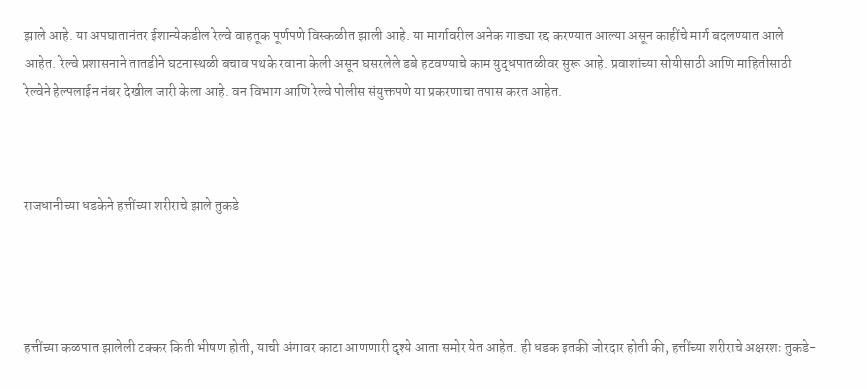झाले आहे. या अपघातानंतर ईशान्येकडील रेल्वे वाहतूक पूर्णपणे विस्कळीत झाली आहे. या मार्गावरील अनेक गाड्या रद्द करण्यात आल्या असून काहींचे मार्ग बदलण्यात आले आहेत. रेल्वे प्रशासनाने तातडीने घटनास्थळी बचाव पथके रवाना केली असून घसरलेले डबे हटवण्याचे काम युद्धपातळीवर सुरू आहे. प्रवाशांच्या सोयीसाठी आणि माहितीसाठी रेल्वेने हेल्पलाईन नंबर देखील जारी केला आहे. वन विभाग आणि रेल्वे पोलीस संयुक्तपणे या प्रकरणाचा तपास करत आहेत.



राजधानीच्या धडकेने हत्तींच्या शरीराचे झाले तुकडे




हत्तींच्या कळपात झालेली टक्कर किती भीषण होती, याची अंगावर काटा आणणारी दृश्ये आता समोर येत आहेत. ही धडक इतकी जोरदार होती की, हत्तींच्या शरीराचे अक्षरशः तुकडे-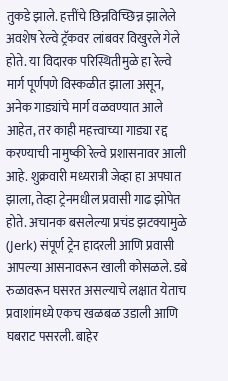तुकडे झाले. हत्तींचे छिन्नविच्छिन्न झालेले अवशेष रेल्वे ट्रॅकवर लांबवर विखुरले गेले होते. या विदारक परिस्थितीमुळे हा रेल्वे मार्ग पूर्णपणे विस्कळीत झाला असून, अनेक गाड्यांचे मार्ग वळवण्यात आले आहेत, तर काही महत्त्वाच्या गाड्या रद्द करण्याची नामुष्की रेल्वे प्रशासनावर आली आहे. शुक्रवारी मध्यरात्री जेव्हा हा अपघात झाला, तेव्हा ट्रेनमधील प्रवासी गाढ झोपेत होते. अचानक बसलेल्या प्रचंड झटक्यामुळे (Jerk) संपूर्ण ट्रेन हादरली आणि प्रवासी आपल्या आसनावरून खाली कोसळले. डबे रुळावरून घसरत असल्याचे लक्षात येताच प्रवाशांमध्ये एकच खळबळ उडाली आणि घबराट पसरली. बाहेर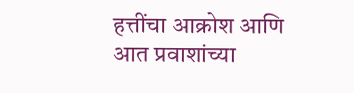हत्तींचा आक्रोश आणि आत प्रवाशांच्या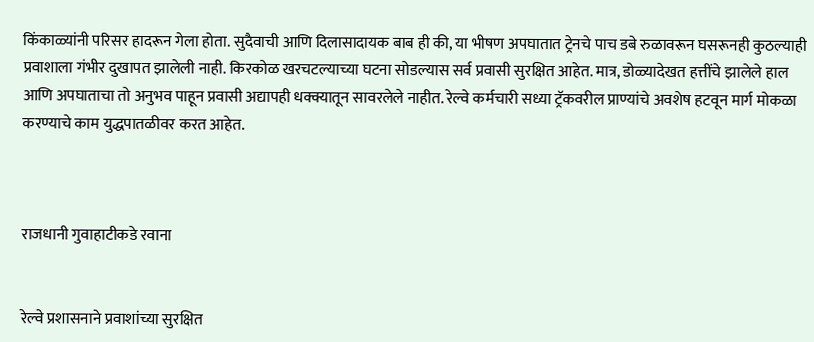किंकाळ्यांनी परिसर हादरून गेला होता. सुदैवाची आणि दिलासादायक बाब ही की, या भीषण अपघातात ट्रेनचे पाच डबे रुळावरून घसरूनही कुठल्याही प्रवाशाला गंभीर दुखापत झालेली नाही. किरकोळ खरचटल्याच्या घटना सोडल्यास सर्व प्रवासी सुरक्षित आहेत. मात्र, डोळ्यादेखत हत्तींचे झालेले हाल आणि अपघाताचा तो अनुभव पाहून प्रवासी अद्यापही धक्क्यातून सावरलेले नाहीत. रेल्वे कर्मचारी सध्या ट्रॅकवरील प्राण्यांचे अवशेष हटवून मार्ग मोकळा करण्याचे काम युद्धपातळीवर करत आहेत.



राजधानी गुवाहाटीकडे रवाना


रेल्वे प्रशासनाने प्रवाशांच्या सुरक्षित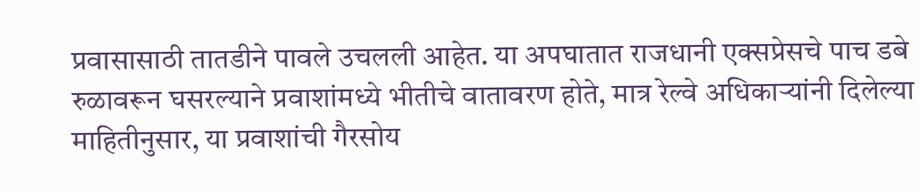प्रवासासाठी तातडीने पावले उचलली आहेत. या अपघातात राजधानी एक्सप्रेसचे पाच डबे रुळावरून घसरल्याने प्रवाशांमध्ये भीतीचे वातावरण होते, मात्र रेल्वे अधिकाऱ्यांनी दिलेल्या माहितीनुसार, या प्रवाशांची गैरसोय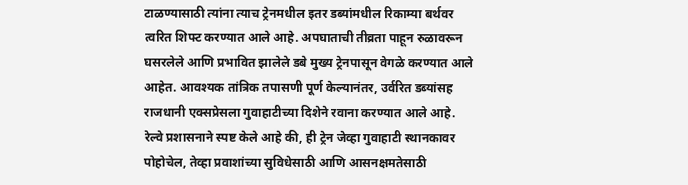टाळण्यासाठी त्यांना त्याच ट्रेनमधील इतर डब्यांमधील रिकाम्या बर्थवर त्वरित शिफ्ट करण्यात आले आहे. अपघाताची तीव्रता पाहून रुळावरून घसरलेले आणि प्रभावित झालेले डबे मुख्य ट्रेनपासून वेगळे करण्यात आले आहेत. आवश्यक तांत्रिक तपासणी पूर्ण केल्यानंतर, उर्वरित डब्यांसह राजधानी एक्सप्रेसला गुवाहाटीच्या दिशेने रवाना करण्यात आले आहे. रेल्वे प्रशासनाने स्पष्ट केले आहे की, ही ट्रेन जेव्हा गुवाहाटी स्थानकावर पोहोचेल, तेव्हा प्रवाशांच्या सुविधेसाठी आणि आसनक्षमतेसाठी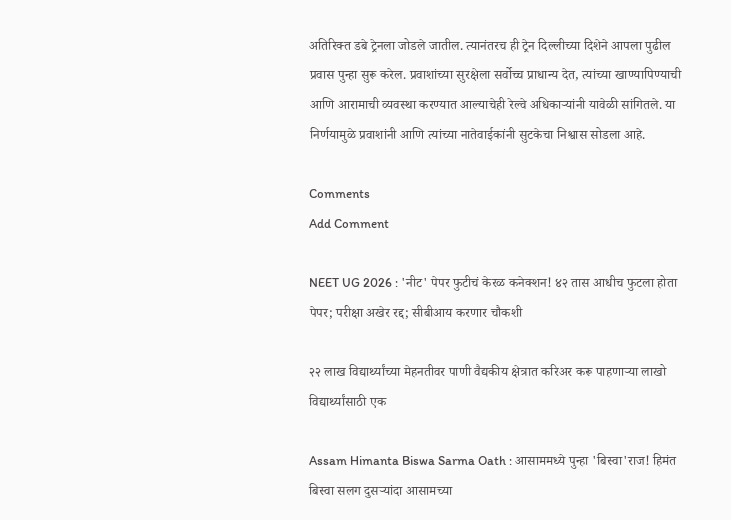अतिरिक्त डबे ट्रेनला जोडले जातील. त्यानंतरच ही ट्रेन दिल्लीच्या दिशेने आपला पुढील प्रवास पुन्हा सुरू करेल. प्रवाशांच्या सुरक्षेला सर्वोच्च प्राधान्य देत, त्यांच्या खाण्यापिण्याची आणि आरामाची व्यवस्था करण्यात आल्याचेही रेल्वे अधिकाऱ्यांनी यावेळी सांगितले. या निर्णयामुळे प्रवाशांनी आणि त्यांच्या नातेवाईकांनी सुटकेचा निश्वास सोडला आहे.

Comments
Add Comment

NEET UG 2026 : 'नीट' पेपर फुटीचं केरळ कनेक्शन! ४२ तास आधीच फुटला होता पेपर; परीक्षा अखेर रद्द; सीबीआय करणार चौकशी

२२ लाख विद्यार्थ्यांच्या मेहनतीवर पाणी वैद्यकीय क्षेत्रात करिअर करू पाहणाऱ्या लाखो विद्यार्थ्यांसाठी एक

Assam Himanta Biswa Sarma Oath : आसाममध्ये पुन्हा 'बिस्वा'राज! हिमंत बिस्वा सलग दुसऱ्यांदा आसामच्या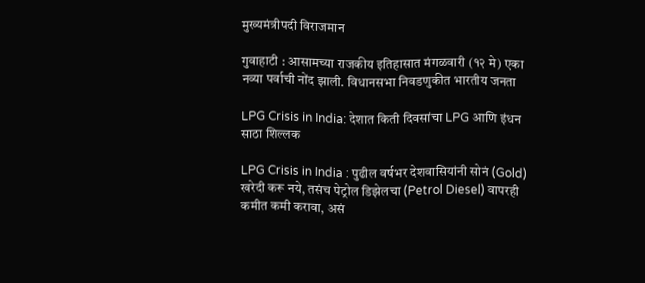मुख्यमंत्रीपदी विराजमान

गुवाहाटी : आसामच्या राजकीय इतिहासात मंगळवारी (१२ मे) एका नव्या पर्वाची नोंद झाली. विधानसभा निवडणुकीत भारतीय जनता

LPG Crisis in India: देशात किती दिवसांचा LPG आणि इंधन साठा शिल्लक

LPG Crisis in India : पुढील वर्षभर देशवासियांनी सोनं (Gold) खरेदी करू नये, तसंच पेट्रोल डिझेलचा (Petrol Diesel) वापरही कमीत कमी करावा, असं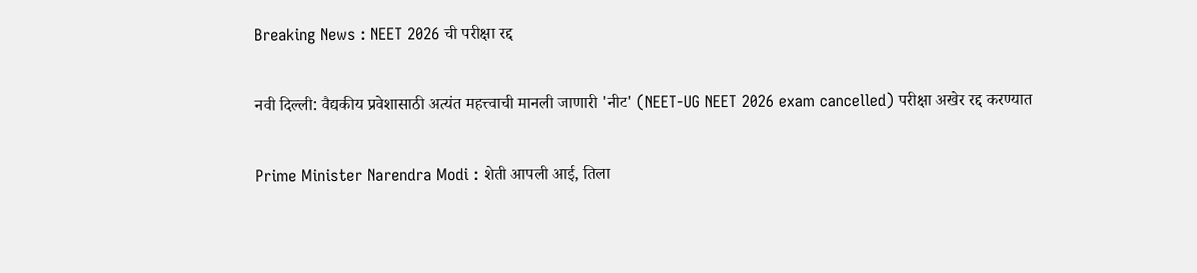Breaking News : NEET 2026 ची परीक्षा रद्द

नवी दिल्ली: वैद्यकीय प्रवेशासाठी अत्यंत महत्त्वाची मानली जाणारी 'नीट' (NEET-UG NEET 2026 exam cancelled) परीक्षा अखेर रद्द करण्यात

Prime Minister Narendra Modi : शेती आपली आई, तिला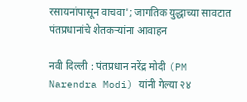रसायनांपासून वाचवा'; जागतिक युद्धाच्या सावटात पंतप्रधानांचे शेतकऱ्यांना आवाहन

नवी दिल्ली : पंतप्रधान नरेंद्र मोदी (PM Narendra Modi) यांनी गेल्या २४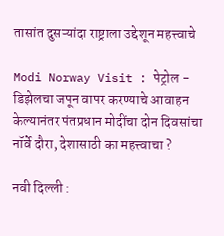तासांत दुसऱ्यांदा राष्ट्राला उद्देशून महत्त्वाचे

Modi Norway Visit : पेट्रोल - डिझेलचा जपून वापर करण्याचे आवाहन केल्यानंतर पंतप्रधान मोदींचा दोन दिवसांचा नॉर्वे दौरा, देशासाठी का महत्त्वाचा ?

नवी दिल्ली :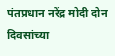पंतप्रधान नरेंद्र मोदी दोन दिवसांच्या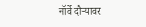नॉर्वे दौऱ्यावर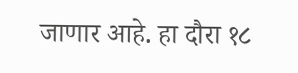जाणार आहे. हा दौरा १८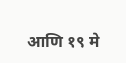आणि १९ मे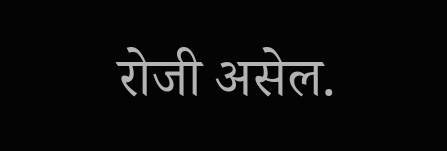रोजी असेल.